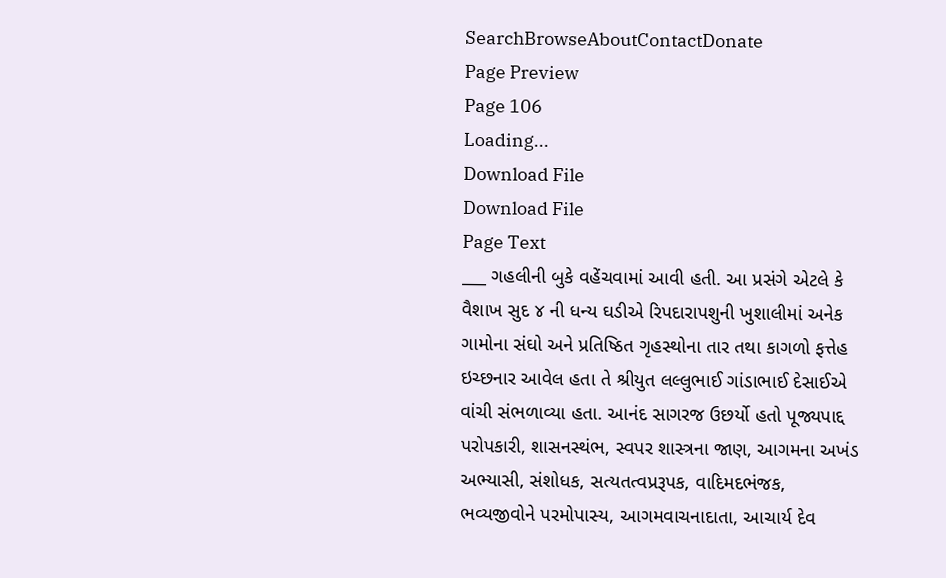SearchBrowseAboutContactDonate
Page Preview
Page 106
Loading...
Download File
Download File
Page Text
___ ગહલીની બુકે વહેંચવામાં આવી હતી. આ પ્રસંગે એટલે કે વૈશાખ સુદ ૪ ની ધન્ય ઘડીએ રિપદારાપશુની ખુશાલીમાં અનેક ગામોના સંઘો અને પ્રતિષ્ઠિત ગૃહસ્થોના તાર તથા કાગળો ફત્તેહ ઇચ્છનાર આવેલ હતા તે શ્રીયુત લલ્લુભાઈ ગાંડાભાઈ દેસાઈએ વાંચી સંભળાવ્યા હતા. આનંદ સાગરજ ઉછર્યો હતો પૂજ્યપાદ્દ પરોપકારી, શાસનસ્થંભ, સ્વપર શાસ્ત્રના જાણ, આગમના અખંડ અભ્યાસી, સંશોધક, સત્યતત્વપ્રરૂપક, વાદિમદભંજક, ભવ્યજીવોને પરમોપાસ્ય, આગમવાચનાદાતા, આચાર્ય દેવ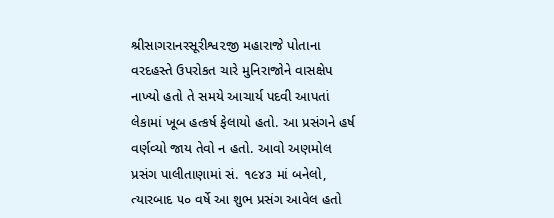શ્રીસાગરાનરસૂરીશ્વ૨જી મહારાજે પોતાના વરદહસ્તે ઉપરોકત ચારે મુનિરાજોને વાસક્ષેપ નાખ્યો હતો તે સમયે આચાર્ય પદવી આપતાં લેકામાં ખૂબ હત્કર્ષ ફેલાયો હતો. આ પ્રસંગને હર્ષ વર્ણવ્યો જાય તેવો ન હતો. આવો અણમોલ પ્રસંગ પાલીતાણામાં સં. ૧૯૪૩ માં બનેલો, ત્યારબાદ ૫૦ વર્ષે આ શુભ પ્રસંગ આવેલ હતો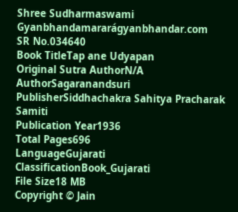Shree Sudharmaswami Gyanbhandamararágyanbhandar.com
SR No.034640
Book TitleTap ane Udyapan
Original Sutra AuthorN/A
AuthorSagaranandsuri
PublisherSiddhachakra Sahitya Pracharak Samiti
Publication Year1936
Total Pages696
LanguageGujarati
ClassificationBook_Gujarati
File Size18 MB
Copyright © Jain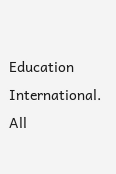Education International. All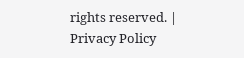rights reserved. | Privacy Policy